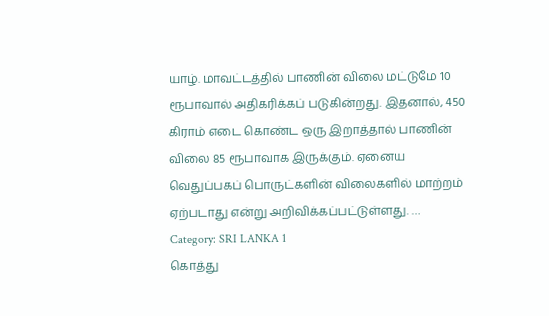யாழ். மாவட்டத்தில் பாணின் விலை மட்டுமே 10 ரூபாவால் அதிகரிக்கப் படுகின்றது. இதனால், 450 கிராம் எடை கொண்ட ஒரு இறாத்தால் பாணின் விலை 85 ரூபாவாக இருக்கும். ஏனைய வெதுப்பகப் பொருட்களின் விலைகளில் மாற்றம் ஏற்படாது என்று அறிவிக்கப்பட்டுள்ளது. …
Category: SRI LANKA 1
கொத்து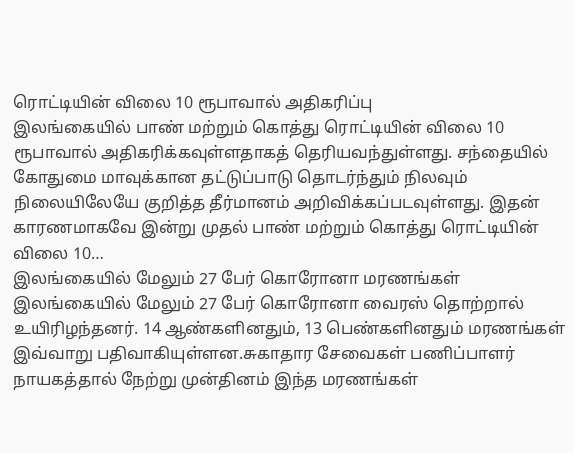ரொட்டியின் விலை 10 ரூபாவால் அதிகரிப்பு
இலங்கையில் பாண் மற்றும் கொத்து ரொட்டியின் விலை 10 ரூபாவால் அதிகரிக்கவுள்ளதாகத் தெரியவந்துள்ளது. சந்தையில் கோதுமை மாவுக்கான தட்டுப்பாடு தொடர்ந்தும் நிலவும் நிலையிலேயே குறித்த தீர்மானம் அறிவிக்கப்படவுள்ளது. இதன் காரணமாகவே இன்று முதல் பாண் மற்றும் கொத்து ரொட்டியின் விலை 10…
இலங்கையில் மேலும் 27 பேர் கொரோனா மரணங்கள்
இலங்கையில் மேலும் 27 பேர் கொரோனா வைரஸ் தொற்றால் உயிரிழந்தனர். 14 ஆண்களினதும், 13 பெண்களினதும் மரணங்கள் இவ்வாறு பதிவாகியுள்ளன.சுகாதார சேவைகள் பணிப்பாளர் நாயகத்தால் நேற்று முன்தினம் இந்த மரணங்கள்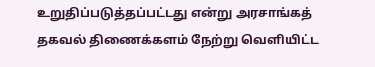உறுதிப்படுத்தப்பட்டது என்று அரசாங்கத் தகவல் திணைக்களம் நேற்று வெளியிட்ட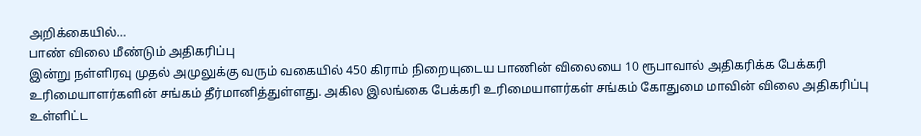அறிக்கையில்…
பாண் விலை மீண்டும் அதிகரிப்பு
இன்று நள்ளிரவு முதல் அமுலுக்கு வரும் வகையில் 450 கிராம் நிறையுடைய பாணின் விலையை 10 ரூபாவால் அதிகரிக்க பேக்கரி உரிமையாளர்களின் சங்கம் தீர்மானித்துள்ளது. அகில இலங்கை பேக்கரி உரிமையாளர்கள் சங்கம் கோதுமை மாவின் விலை அதிகரிப்பு உள்ளிட்ட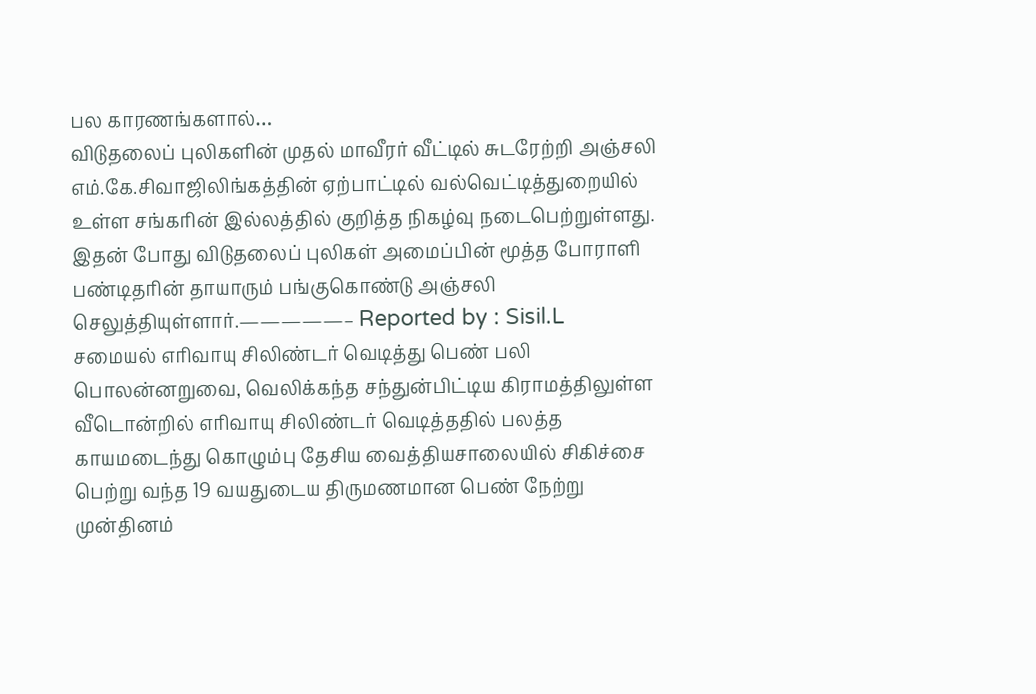பல காரணங்களால்…
விடுதலைப் புலிகளின் முதல் மாவீரர் வீட்டில் சுடரேற்றி அஞ்சலி
எம்.கே.சிவாஜிலிங்கத்தின் ஏற்பாட்டில் வல்வெட்டித்துறையில் உள்ள சங்கரின் இல்லத்தில் குறித்த நிகழ்வு நடைபெற்றுள்ளது. இதன் போது விடுதலைப் புலிகள் அமைப்பின் மூத்த போராளி பண்டிதரின் தாயாரும் பங்குகொண்டு அஞ்சலி செலுத்தியுள்ளார்.—————– Reported by : Sisil.L
சமையல் எரிவாயு சிலிண்டர் வெடித்து பெண் பலி
பொலன்னறுவை, வெலிக்கந்த சந்துன்பிட்டிய கிராமத்திலுள்ள வீடொன்றில் எரிவாயு சிலிண்டர் வெடித்ததில் பலத்த காயமடைந்து கொழும்பு தேசிய வைத்தியசாலையில் சிகிச்சை பெற்று வந்த 19 வயதுடைய திருமணமான பெண் நேற்று முன்தினம்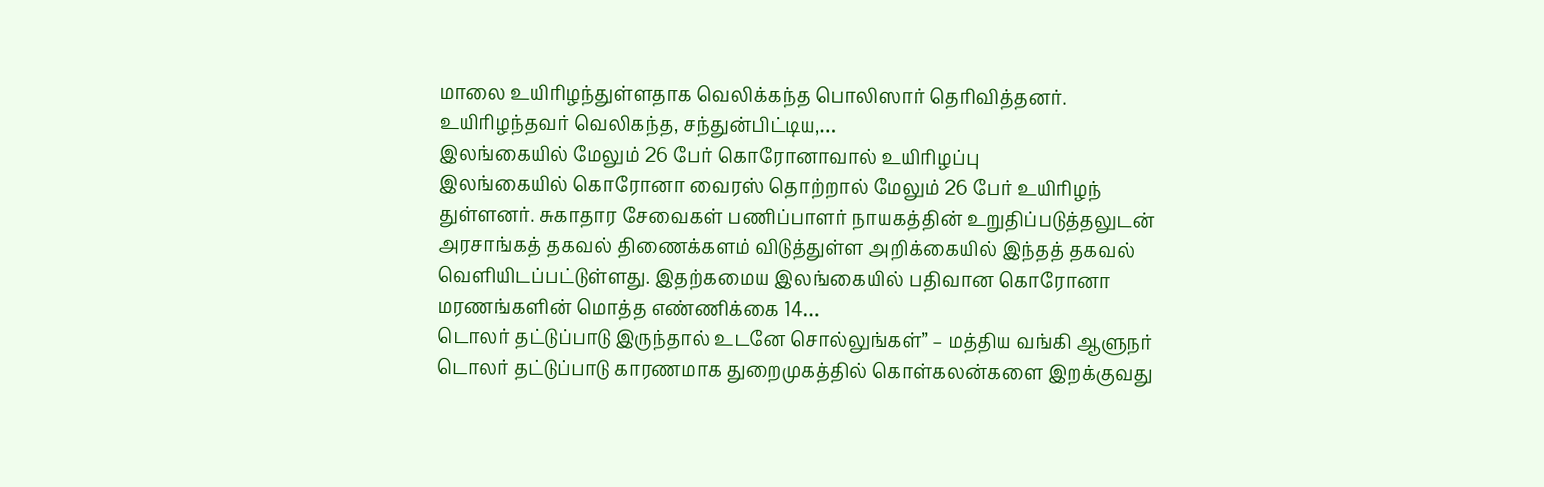மாலை உயிரிழந்துள்ளதாக வெலிக்கந்த பொலிஸார் தெரிவித்தனர். உயிரிழந்தவர் வெலிகந்த, சந்துன்பிட்டிய,…
இலங்கையில் மேலும் 26 பேர் கொரோனாவால் உயிரிழப்பு
இலங்கையில் கொரோனா வைரஸ் தொற்றால் மேலும் 26 பேர் உயிரிழந் துள்ளனர். சுகாதார சேவைகள் பணிப்பாளர் நாயகத்தின் உறுதிப்படுத்தலுடன் அரசாங்கத் தகவல் திணைக்களம் விடுத்துள்ள அறிக்கையில் இந்தத் தகவல் வெளியிடப்பட்டுள்ளது. இதற்கமைய இலங்கையில் பதிவான கொரோனா மரணங்களின் மொத்த எண்ணிக்கை 14…
டொலர் தட்டுப்பாடு இருந்தால் உடனே சொல்லுங்கள்” – மத்திய வங்கி ஆளுநர்
டொலர் தட்டுப்பாடு காரணமாக துறைமுகத்தில் கொள்கலன்களை இறக்குவது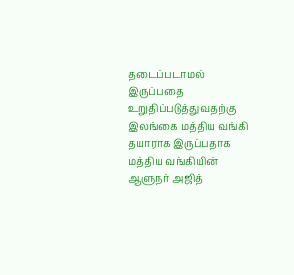தடைப்படாமல் இருப்பதை உறுதிப்படுத்துவதற்கு இலங்கை மத்திய வங்கி தயாராக இருப்பதாக மத்திய வங்கியின் ஆளுநர் அஜித்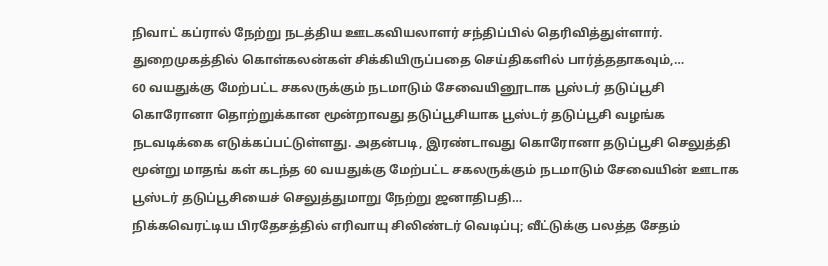நிவாட் கப்ரால் நேற்று நடத்திய ஊடகவியலாளர் சந்திப்பில் தெரிவித்துள்ளார். துறைமுகத்தில் கொள்கலன்கள் சிக்கியிருப்பதை செய்திகளில் பார்த்ததாகவும்,…
60 வயதுக்கு மேற்பட்ட சகலருக்கும் நடமாடும் சேவையினூடாக பூஸ்டர் தடுப்பூசி
கொரோனா தொற்றுக்கான மூன்றாவது தடுப்பூசியாக பூஸ்டர் தடுப்பூசி வழங்க நடவடிக்கை எடுக்கப்பட்டுள்ளது. அதன்படி, இரண்டாவது கொரோனா தடுப்பூசி செலுத்தி மூன்று மாதங் கள் கடந்த 60 வயதுக்கு மேற்பட்ட சகலருக்கும் நடமாடும் சேவையின் ஊடாக பூஸ்டர் தடுப்பூசியைச் செலுத்துமாறு நேற்று ஜனாதிபதி…
நிக்கவெரட்டிய பிரதேசத்தில் எரிவாயு சிலிண்டர் வெடிப்பு; வீட்டுக்கு பலத்த சேதம்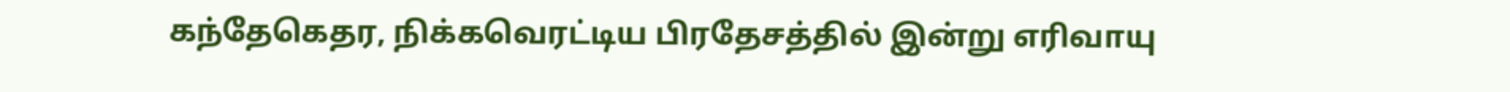கந்தேகெதர, நிக்கவெரட்டிய பிரதேசத்தில் இன்று எரிவாயு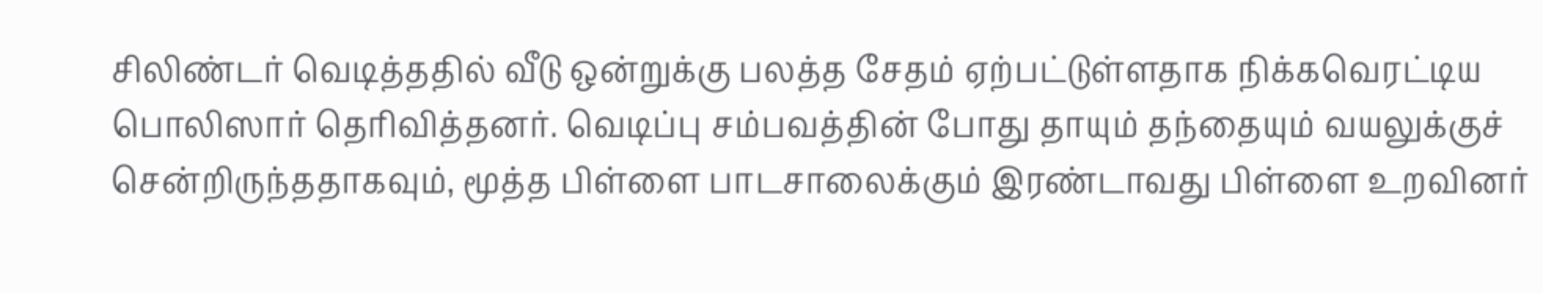சிலிண்டர் வெடித்ததில் வீடு ஒன்றுக்கு பலத்த சேதம் ஏற்பட்டுள்ளதாக நிக்கவெரட்டிய பொலிஸார் தெரிவித்தனர். வெடிப்பு சம்பவத்தின் போது தாயும் தந்தையும் வயலுக்குச் சென்றிருந்ததாகவும், மூத்த பிள்ளை பாடசாலைக்கும் இரண்டாவது பிள்ளை உறவினர்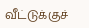வீட்டுக்குச்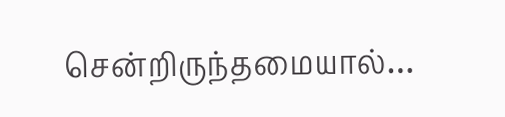சென்றிருந்தமையால்…